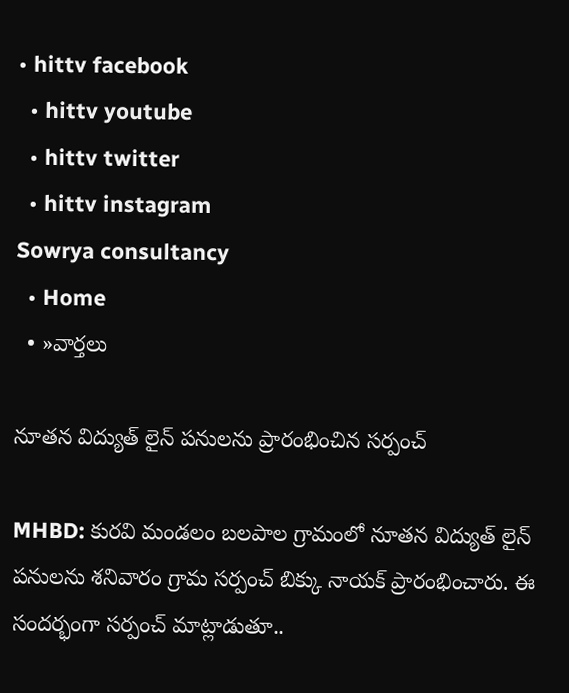• hittv facebook
  • hittv youtube
  • hittv twitter
  • hittv instagram
Sowrya consultancy
  • Home
  • »వార్తలు

నూతన విద్యుత్ లైన్ పనులను ప్రారంభించిన సర్పంచ్

MHBD: కురవి మండలం బలపాల గ్రామంలో నూతన విద్యుత్ లైన్ పనులను శనివారం గ్రామ సర్పంచ్ బిక్కు నాయక్ ప్రారంభించారు. ఈ సందర్భంగా సర్పంచ్ మాట్లాడుతూ..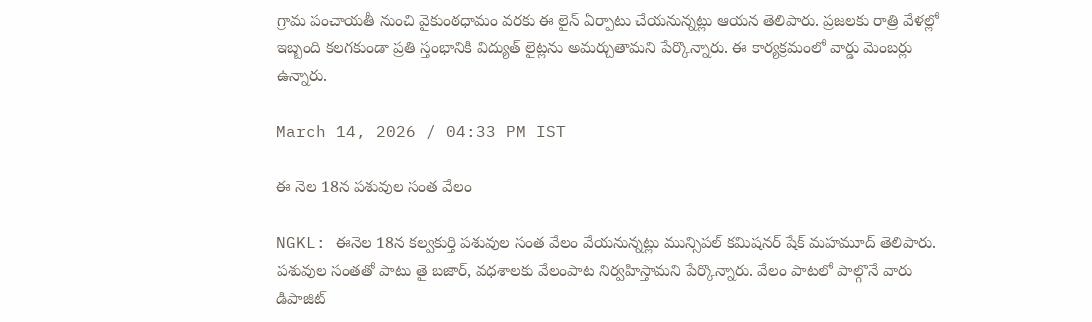గ్రామ పంచాయతీ నుంచి వైకుంఠధామం వరకు ఈ లైన్ ఏర్పాటు చేయనున్నట్లు ఆయన తెలిపారు. ప్రజలకు రాత్రి వేళల్లో ఇబ్బంది కలగకుండా ప్రతి స్తంభానికి విద్యుత్ లైట్లను అమర్చుతామని పేర్కొన్నారు. ఈ కార్యక్రమంలో వార్డు మెంబర్లు ఉన్నారు.

March 14, 2026 / 04:33 PM IST

ఈ నెల 18న పశువుల సంత వేలం

NGKL: ఈనెల 18న కల్వకుర్తి పశువుల సంత వేలం వేయనున్నట్లు మున్సిపల్ కమిషనర్ షేక్ మహమూద్ తెలిపారు. పశువుల సంతతో పాటు తై బజార్, వధశాలకు వేలంపాట నిర్వహిస్తామని పేర్కొన్నారు. వేలం పాటలో పాల్గొనే వారు డిపాజిట్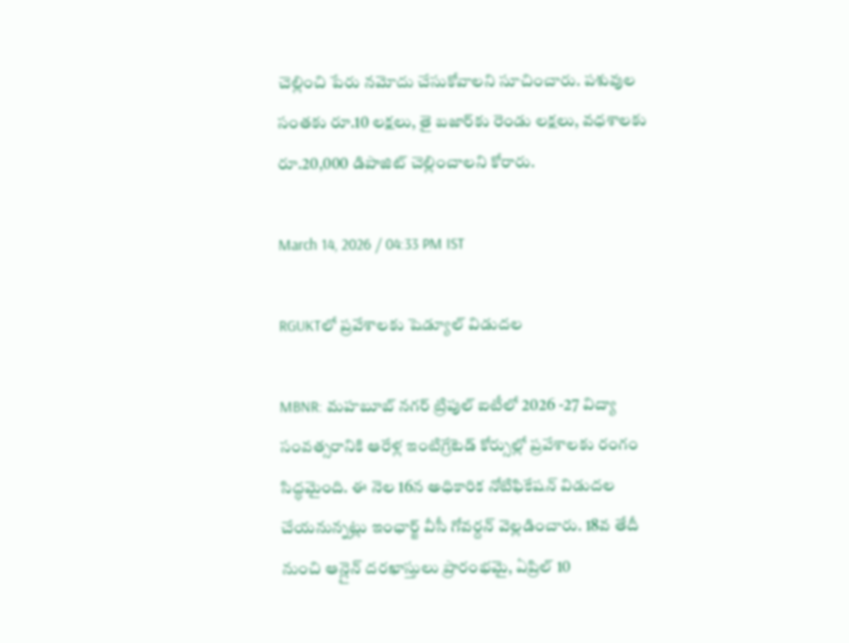చెల్లించి పేరు నమోదు చేసుకోవాలని సూచించారు. పశువుల సంతకు రూ.10 లక్షలు, తై బజార్‌‌కు రెండు లక్షలు, వధశాలకు రూ.20,000 డిపాజిట్ చెల్లించాలని కోరారు.

March 14, 2026 / 04:33 PM IST

RGUKTలో ప్రవేశాలకు షెడ్యూల్ విడుదల

MBNR: మహబూబ్ నగర్ ట్రిపుల్ ఐటీలో 2026 -27 విద్యా సంవత్సరానికి ఆరేళ్ల ఇంటిగ్రేటెడ్ కోర్సుల్లో ప్రవేశాలకు రంగం సిద్ధమైంది. ఈ నెల 16న అధికారిక నోటిఫికేషన్ విడుదల చేయనున్నట్లు ఇంఛార్జ్ వీసీ గోవర్దన్ వెల్లడించారు. 18వ తేదీ నుంచి ఆన్లైన్ దరఖాస్తులు ప్రారంభమై, ఏప్రిల్ 10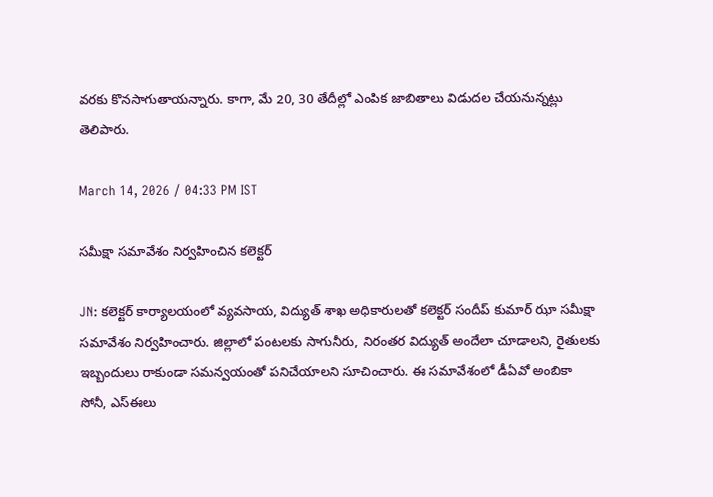వరకు కొనసాగుతాయన్నారు. కాగా, మే 20, 30 తేదీల్లో ఎంపిక జాబితాలు విడుదల చేయనున్నట్లు తెలిపారు.

March 14, 2026 / 04:33 PM IST

సమీక్షా సమావేశం నిర్వహించిన కలెక్టర్

JN: కలెక్టర్ కార్యాలయంలో వ్యవసాయ, విద్యుత్ శాఖ అధికారులతో కలెక్టర్ సందీప్ కుమార్ ఝా సమీక్షా సమావేశం నిర్వహించారు. జిల్లాలో పంటలకు సాగునీరు, నిరంతర విద్యుత్ అందేలా చూడాలని, రైతులకు ఇబ్బందులు రాకుండా సమన్వయంతో పనిచేయాలని సూచించారు. ఈ సమావేశంలో డీఏవో అంబికా సోనీ, ఎస్‌ఈలు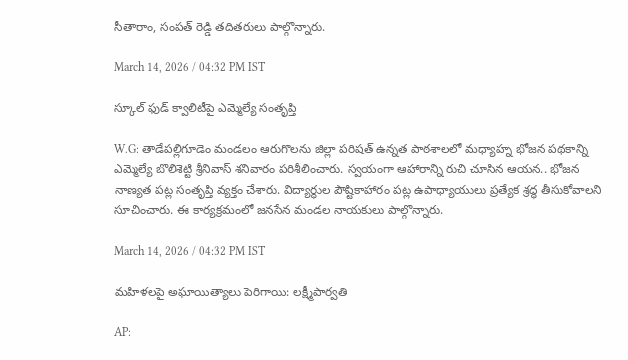సీతారాం, సంపత్ రెడ్డి తదితరులు పాల్గొన్నారు.

March 14, 2026 / 04:32 PM IST

స్కూల్ ఫుడ్ క్వాలిటీపై ఎమ్మెల్యే సంతృప్తి

W.G: తాడేపల్లిగూడెం మండలం ఆరుగొలను జిల్లా పరిషత్ ఉన్నత పాఠశాలలో మధ్యాహ్న భోజన పథకాన్ని ఎమ్మెల్యే బొలిశెట్టి శ్రీనివాస్ శనివారం పరిశీలించారు. స్వయంగా ఆహారాన్ని రుచి చూసిన ఆయన.. భోజన నాణ్యత పట్ల సంతృప్తి వ్యక్తం చేశారు. విద్యార్థుల పౌష్టికాహారం పట్ల ఉపాధ్యాయులు ప్రత్యేక శ్రద్ధ తీసుకోవాలని సూచించారు. ఈ కార్యక్రమంలో జనసేన మండల నాయకులు పాల్గొన్నారు.

March 14, 2026 / 04:32 PM IST

మహిళలపై అఘాయిత్యాలు పెరిగాయి: లక్ష్మీపార్వతి

AP: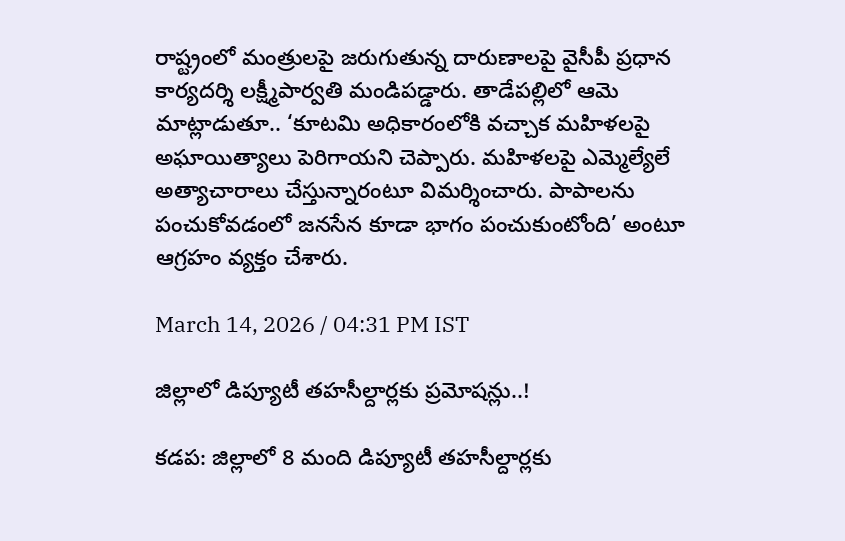రాష్ట్రంలో మంత్రులపై జరుగుతున్న దారుణాలపై వైసీపీ ప్రధాన కార్యదర్శి లక్ష్మీపార్వతి మండిపడ్డారు. తాడేపల్లిలో ఆమె మాట్లాడుతూ.. ‘కూటమి అధికారంలోకి వచ్చాక మహిళలపై అఘాయిత్యాలు పెరిగాయని చెప్పారు. మహిళలపై ఎమ్మెల్యేలే అత్యాచారాలు చేస్తున్నారంటూ విమర్శించారు. పాపాలను పంచుకోవడంలో జనసేన కూడా భాగం పంచుకుంటోంది’ అంటూ ఆగ్రహం వ్యక్తం చేశారు.

March 14, 2026 / 04:31 PM IST

జిల్లాలో డిప్యూటీ తహసీల్దార్లకు ప్రమోషన్లు..!

కడప: జిల్లాలో 8 మంది డిప్యూటీ తహసీల్దార్లకు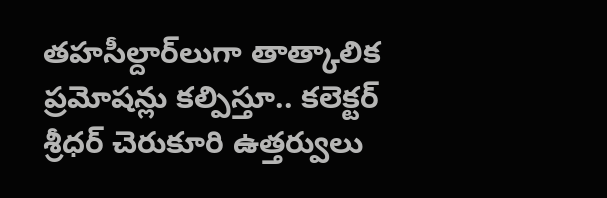తహసీల్దార్‌లుగా తాత్కాలిక ప్రమోషన్లు కల్పిస్తూ.. కలెక్టర్ శ్రీధర్ చెరుకూరి ఉత్తర్వులు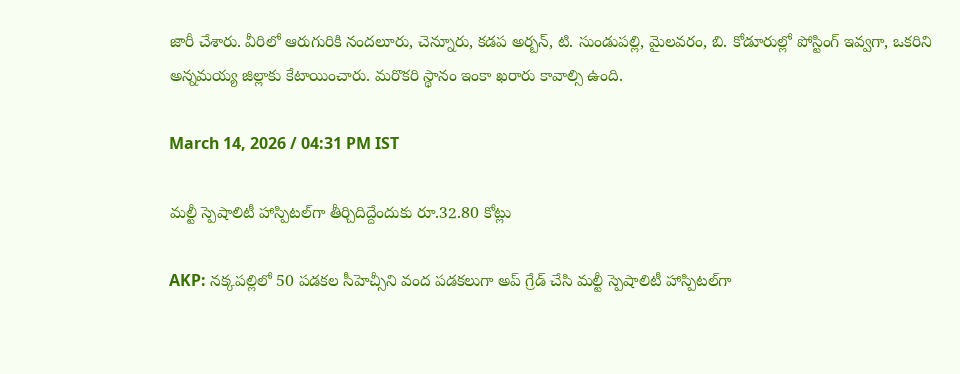జారీ చేశారు. వీరిలో ఆరుగురికి నందలూరు, చెన్నూరు, కడప అర్బన్, టి. సుండుపల్లి, మైలవరం, బి. కోడూరుల్లో పోస్టింగ్ ఇవ్వగా, ఒకరిని అన్నమయ్య జిల్లాకు కేటాయించారు. మరొకరి స్థానం ఇంకా ఖరారు కావాల్సి ఉంది.

March 14, 2026 / 04:31 PM IST

మల్టీ స్పెషాలిటీ హాస్పిటల్‌గా తీర్చిదిద్దేందుకు రూ.32.80 కోట్లు

AKP: నక్కపల్లిలో 50 పడకల సీహెచ్సీని వంద పడకలుగా అప్ గ్రేడ్ చేసి మల్టీ స్పెషాలిటీ హాస్పిటల్‌గా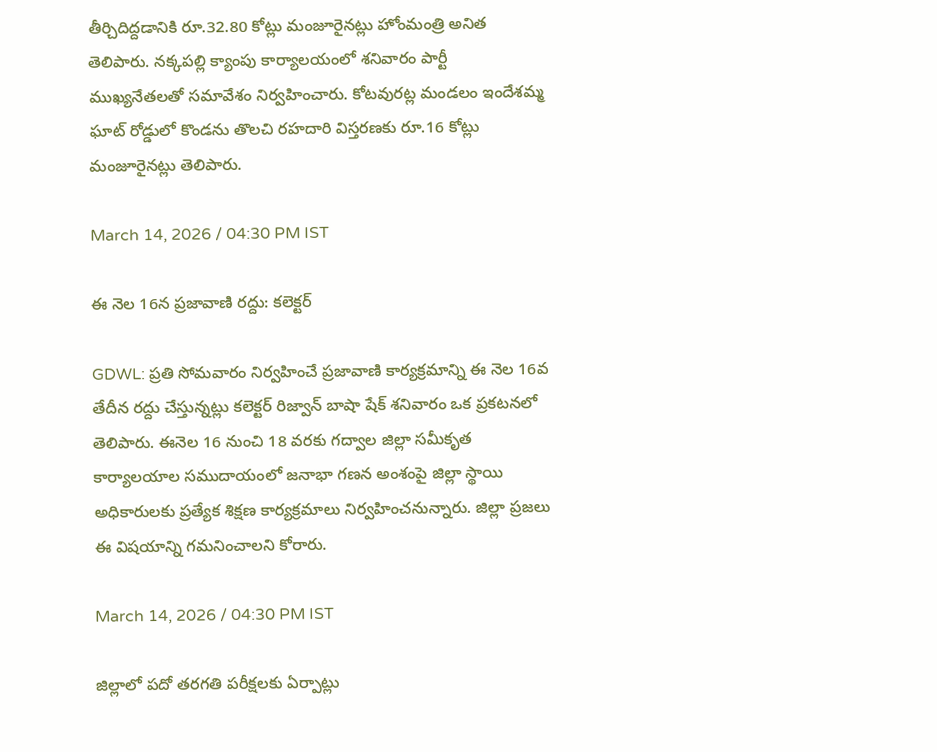తీర్చిదిద్దడానికి రూ.32.80 కోట్లు మంజూరైనట్లు హోంమంత్రి అనిత తెలిపారు. నక్కపల్లి క్యాంపు కార్యాలయంలో శనివారం పార్టీ ముఖ్యనేతలతో సమావేశం నిర్వహించారు. కోటవురట్ల మండలం ఇందేశమ్మ ఘాట్ రోడ్డులో కొండను తొలచి రహదారి విస్తరణకు రూ.16 కోట్లు మంజూరైనట్లు తెలిపారు.

March 14, 2026 / 04:30 PM IST

ఈ నెల 16న ప్రజావాణి రద్దు: కలెక్టర్

GDWL: ప్రతి సోమవారం నిర్వహించే ప్రజావాణి కార్యక్రమాన్ని ఈ నెల 16వ తేదీన రద్దు చేస్తున్నట్లు కలెక్టర్ రిజ్వాన్ బాషా షేక్ శనివారం ఒక ప్రకటనలో తెలిపారు. ఈనెల 16 నుంచి 18 వరకు గద్వాల జిల్లా సమీకృత కార్యాలయాల సముదాయంలో జనాభా గణన అంశంపై జిల్లా స్థాయి అధికారులకు ప్రత్యేక శిక్షణ కార్యక్రమాలు నిర్వహించనున్నారు. జిల్లా ప్రజలు ఈ విషయాన్ని గమనించాలని కోరారు.

March 14, 2026 / 04:30 PM IST

జిల్లాలో పదో తరగతి పరీక్షలకు ఏర్పాట్లు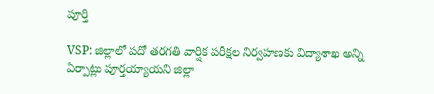పూర్తి

VSP: జిల్లాలో పదో తరగతి వార్షిక పరీక్షల నిర్వహణకు విద్యాశాఖ అన్ని ఏర్పాట్లు పూర్తయ్యాయని జిల్లా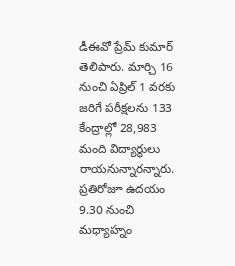డీఈవో ప్రేమ్ కుమార్ తెలిపారు. మార్చి 16 నుంచి ఏప్రిల్ 1 వరకు జరిగే పరీక్షలను 133 కేంద్రాల్లో 28,983 మంది విద్యార్థులు రాయనున్నారన్నారు. ప్రతిరోజూ ఉదయం 9.30 నుంచి మధ్యాహ్నం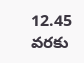12.45 వరకు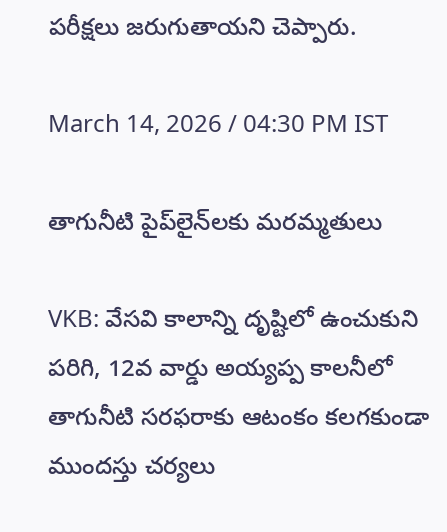పరీక్షలు జరుగుతాయని చెప్పారు.

March 14, 2026 / 04:30 PM IST

తాగునీటి పైప్‌లైన్‌లకు మరమ్మతులు

VKB: వేసవి కాలాన్ని దృష్టిలో ఉంచుకుని పరిగి, 12వ వార్డు అయ్యప్ప కాలనీలో తాగునీటి సరఫరాకు ఆటంకం కలగకుండా ముందస్తు చర్యలు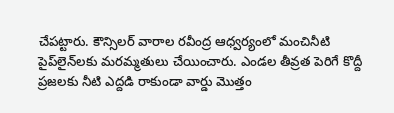చేపట్టారు. కౌన్సిలర్ వారాల రవీంద్ర ఆధ్వర్యంలో మంచినీటి పైప్‌లైన్‌లకు మరమ్మతులు చేయించారు. ఎండల తీవ్రత పెరిగే కొద్దీ ప్రజలకు నీటి ఎద్దడి రాకుండా వార్డు మొత్తం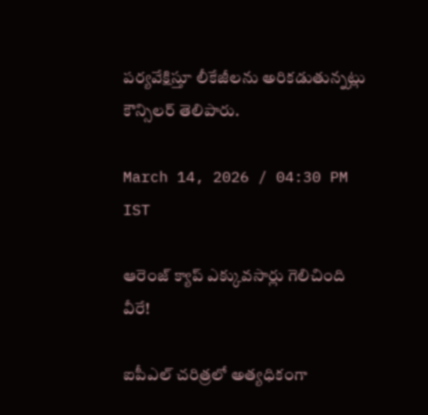పర్యవేక్షిస్తూ లీకేజీలను అరికడుతున్నట్లు కౌన్సిలర్ తెలిపారు.

March 14, 2026 / 04:30 PM IST

ఆరెంజ్ క్యాప్ ఎక్కువసార్లు గెలిచింది వీరే!

ఐపీఎల్ చరిత్రలో అత్యధికంగా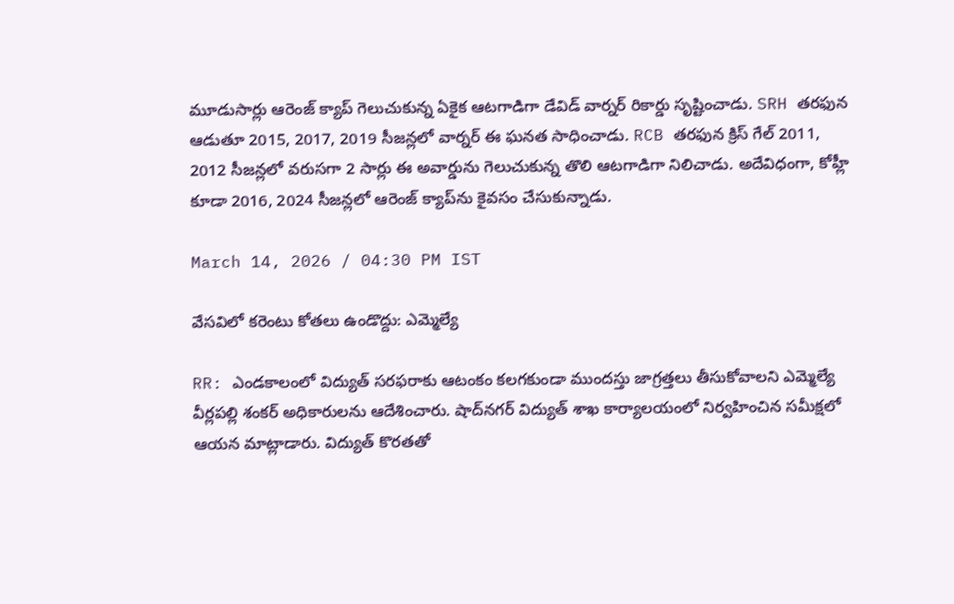మూడుసార్లు ఆరెంజ్ క్యాప్ గెలుచుకున్న ఏకైక ఆటగాడిగా డేవిడ్ వార్నర్ రికార్డు సృష్టించాడు. SRH తరఫున ఆడుతూ 2015, 2017, 2019 సీజన్లలో వార్నర్ ఈ ఘనత సాధించాడు. RCB తరఫున క్రిస్ గేల్ 2011, 2012 సీజన్లలో వరుసగా 2 సార్లు ఈ అవార్డును గెలుచుకున్న తొలి ఆటగాడిగా నిలిచాడు. అదేవిధంగా, కోహ్లీ కూడా 2016, 2024 సీజన్లలో ఆరెంజ్ క్యాప్‌ను కైవసం చేసుకున్నాడు.

March 14, 2026 / 04:30 PM IST

వేసవిలో కరెంటు కోతలు ఉండొద్దు: ఎమ్మెల్యే

RR: ఎండకాలంలో విద్యుత్ సరఫరాకు ఆటంకం కలగకుండా ముందస్తు జాగ్రత్తలు తీసుకోవాలని ఎమ్మెల్యే వీర్లపల్లి శంకర్ అధికారులను ఆదేశించారు. షాద్‌నగర్ విద్యుత్ శాఖ కార్యాలయంలో నిర్వహించిన సమీక్షలో ఆయన మాట్లాడారు. విద్యుత్ కొరతతో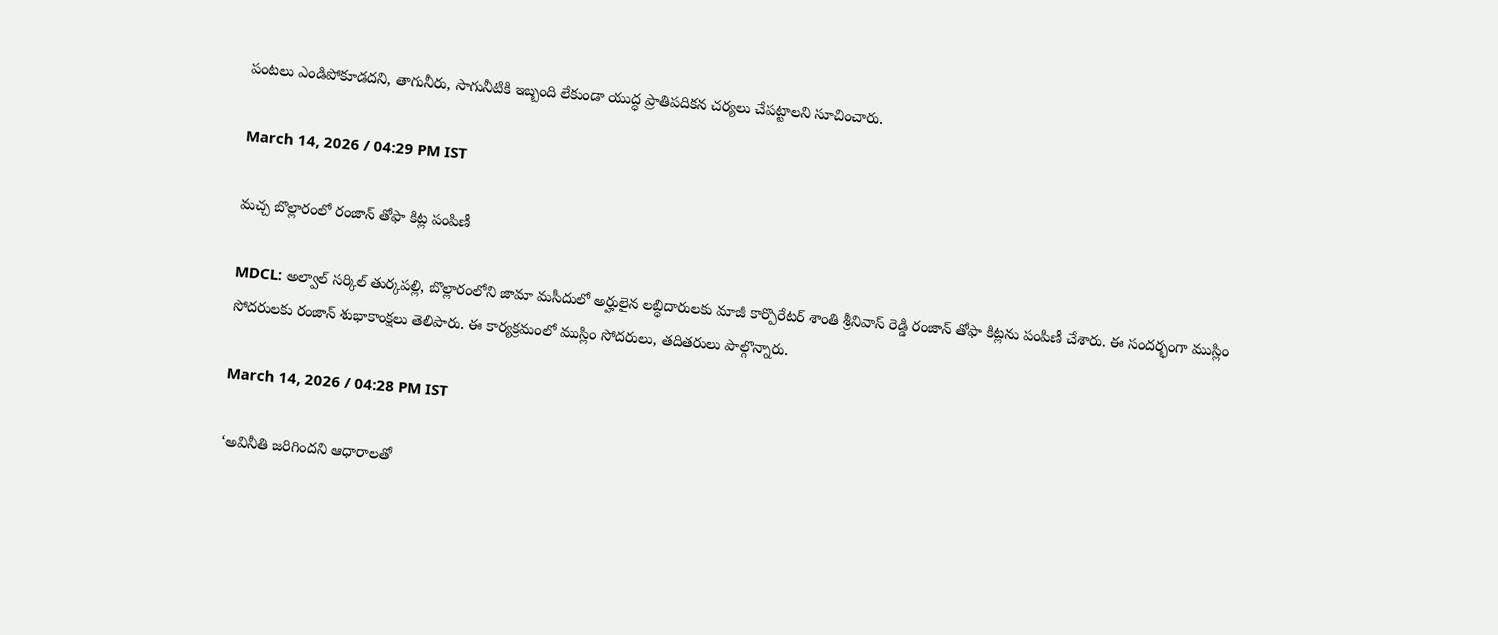పంటలు ఎండిపోకూడదని, తాగునీరు, సాగునీటికి ఇబ్బంది లేకుండా యుద్ధ ప్రాతిపదికన చర్యలు చేపట్టాలని సూచించారు.

March 14, 2026 / 04:29 PM IST

మచ్చ బొల్లారంలో రంజాన్ తోఫా కిట్ల పంపిణీ

MDCL: అల్వాల్ సర్కిల్ తుర్కపల్లి, బొల్లారంలోని జామా మసీదులో అర్హులైన లబ్ధిదారులకు మాజీ కార్పొరేటర్ శాంతి శ్రీనివాస్ రెడ్డి రంజాన్ తోఫా కిట్లను పంపిణీ చేశారు. ఈ సందర్భంగా ముస్లిం సోదరులకు రంజాన్ శుభాకాంక్షలు తెలిపారు. ఈ కార్యక్రమంలో ముస్లిం సోదరులు, తదితరులు పాల్గొన్నారు.

March 14, 2026 / 04:28 PM IST

‘అవినీతి జరిగిందని ఆధారాలతో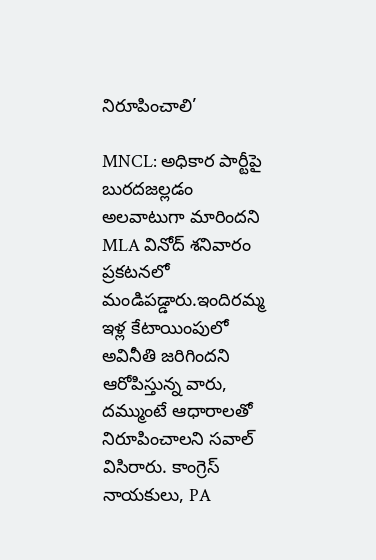నిరూపించాలి’

MNCL: అధికార పార్టీపై బురదజల్లడం అలవాటుగా మారిందని MLA వినోద్ శనివారం ప్రకటనలో మండిపడ్డారు.ఇందిరమ్మ ఇళ్ల కేటాయింపులో అవినీతి జరిగిందని ఆరోపిస్తున్న వారు, దమ్ముంటే ఆధారాలతో నిరూపించాలని సవాల్ విసిరారు. కాంగ్రెస్ నాయకులు, PA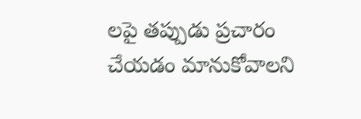లపై తప్పుడు ప్రచారం చేయడం మానుకోవాలని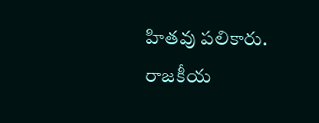హితవు పలికారు. రాజకీయ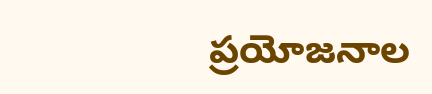ప్రయోజనాల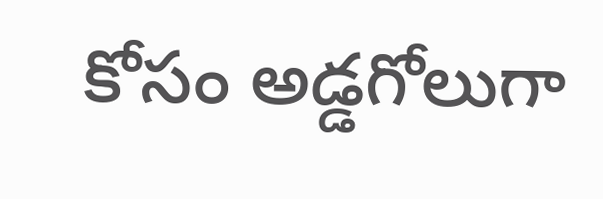కోసం అడ్డగోలుగా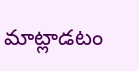మాట్లాడటం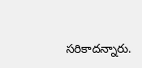సరికాదన్నారు.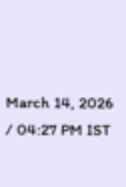March 14, 2026 / 04:27 PM IST